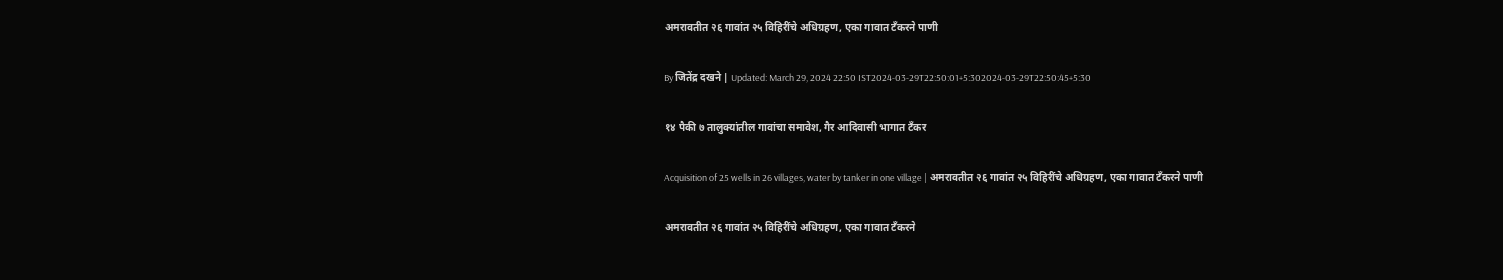अमरावतीत २६ गावांत २५ विहिरींचे अधिग्रहण, एका गावात टँकरने पाणी

By जितेंद्र दखने | Updated: March 29, 2024 22:50 IST2024-03-29T22:50:01+5:302024-03-29T22:50:45+5:30

१४ पैकी ७ तालुक्यांतील गावांचा समावेश, गैर आदिवासी भागात टँकर

Acquisition of 25 wells in 26 villages, water by tanker in one village | अमरावतीत २६ गावांत २५ विहिरींचे अधिग्रहण, एका गावात टँकरने पाणी

अमरावतीत २६ गावांत २५ विहिरींचे अधिग्रहण, एका गावात टँकरने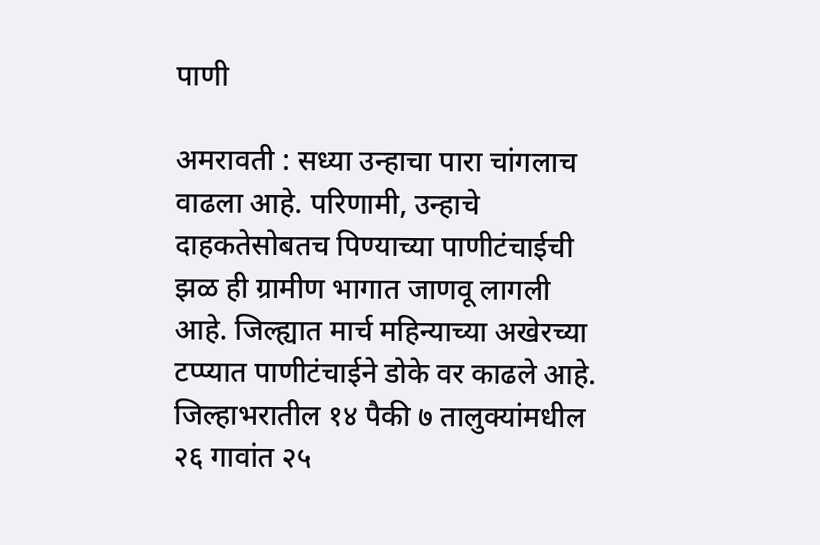पाणी

अमरावती : सध्या उन्हाचा पारा चांगलाच वाढला आहे. परिणामी, उन्हाचे दाहकतेसोबतच पिण्याच्या पाणीटंचाईची झळ ही ग्रामीण भागात जाणवू लागली आहे. जिल्ह्यात मार्च महिन्याच्या अखेरच्या टप्प्यात पाणीटंचाईने डोके वर काढले आहे. जिल्हाभरातील १४ पैकी ७ तालुक्यांमधील २६ गावांत २५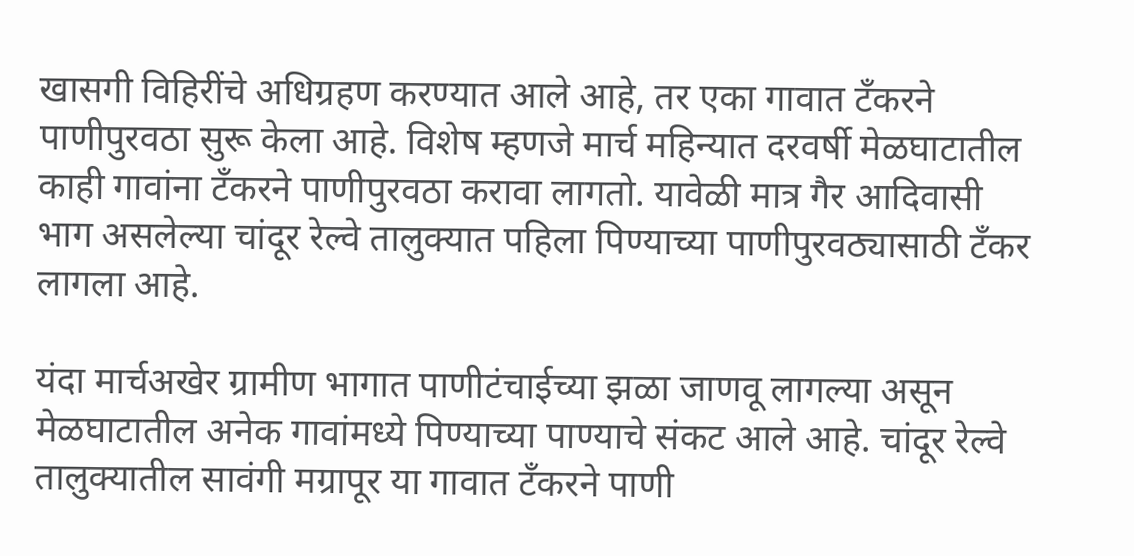खासगी विहिरींचे अधिग्रहण करण्यात आले आहे, तर एका गावात टँकरने पाणीपुरवठा सुरू केला आहे. विशेष म्हणजे मार्च महिन्यात दरवर्षी मेळघाटातील काही गावांना टँकरने पाणीपुरवठा करावा लागतो. यावेळी मात्र गैर आदिवासी भाग असलेल्या चांदूर रेल्वे तालुक्यात पहिला पिण्याच्या पाणीपुरवठ्यासाठी टँकर लागला आहे.

यंदा मार्चअखेर ग्रामीण भागात पाणीटंचाईच्या झळा जाणवू लागल्या असून मेळघाटातील अनेक गावांमध्ये पिण्याच्या पाण्याचे संकट आले आहे. चांदूर रेल्वे तालुक्यातील सावंगी मग्रापूर या गावात टँकरने पाणी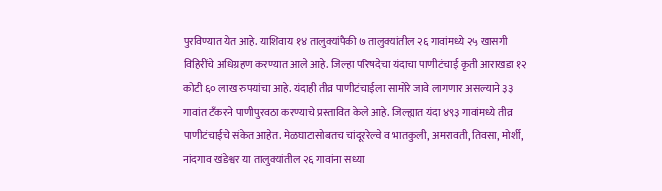पुरविण्यात येत आहे. याशिवाय १४ तालुक्यांपैकी ७ तालुक्यांतील २६ गावांमध्ये २५ खासगी विहिरींचे अधिग्रहण करण्यात आले आहे. जिल्हा परिषदेचा यंदाचा पाणीटंचाई कृती आराखडा १२ कोटी ६० लाख रुपयांचा आहे. यंदाही तीव्र पाणीटंचाईला सामोरे जावे लागणार असल्याने ३३ गावांत टँकरने पाणीपुरवठा करण्याचे प्रस्तावित केले आहे. जिल्ह्यात यंदा ४९३ गावांमध्ये तीव्र पाणीटंचाईचे संकेत आहेत. मेळघाटासोबतच चांदूररेल्वे व भातकुली, अमरावती, तिवसा, मोर्शी, नांदगाव खंडेश्वर या तालुक्यांतील २६ गावांना सध्या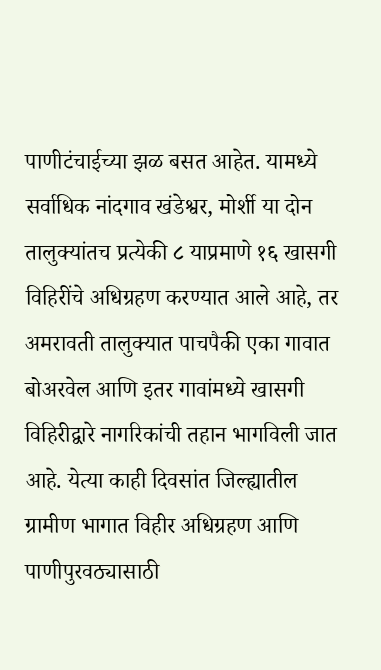पाणीटंचाईच्या झळ बसत आहेत. यामध्ये सर्वाधिक नांदगाव खंडेश्वर, मोर्शी या दोन तालुक्यांतच प्रत्येकी ८ याप्रमाणे १६ खासगी विहिरींचे अधिग्रहण करण्यात आले आहे, तर अमरावती तालुक्यात पाचपैकी एका गावात बोअरवेल आणि इतर गावांमध्ये खासगी विहिरीद्वारे नागरिकांची तहान भागविली जात आहे. येत्या काही दिवसांत जिल्ह्यातील ग्रामीण भागात विहीर अधिग्रहण आणि पाणीपुरवठ्यासाठी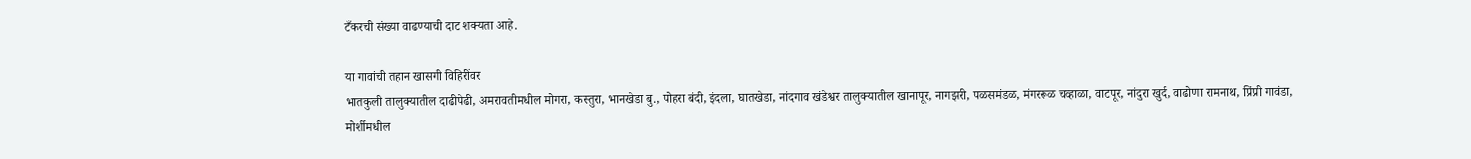टँकरची संख्या वाढण्याची दाट शक्यता आहे.

या गावांची तहान खासगी विहिरींवर
भातकुली तालुक्यातील दाढीपेढी, अमरावतीमधील मोगरा, कस्तुरा, भानखेडा बु., पोहरा बंदी, इंदला, घातखेडा, नांदगाव खंडेश्वर तालुक्यातील खानापूर, नागझरी, पळसमंडळ, मंगररूळ चव्हाळा, वाटपूर, नांदुरा खुर्द, वाढोणा रामनाथ, प्रिंप्री गावंडा, मोर्शीमधील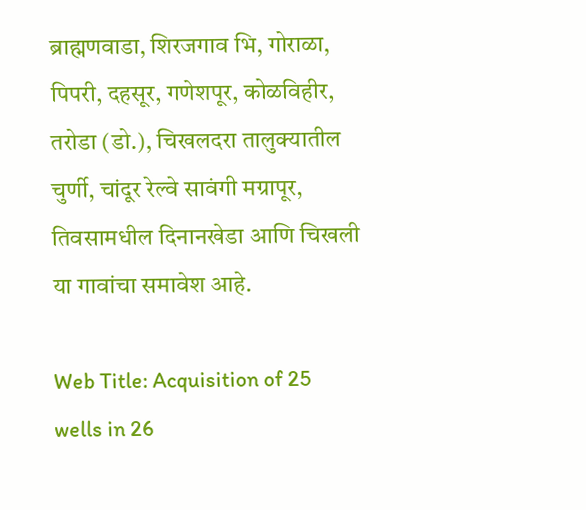ब्राह्मणवाडा, शिरजगाव भि, गोराळा, पिपरी, दहसूर, गणेशपूर, कोळविहीर, तरोडा (डो.), चिखलदरा तालुक्यातील चुर्णी, चांदूर रेल्वे सावंगी मग्रापूर, तिवसामधील दिनानखेडा आणि चिखली या गावांचा समावेश आहे.

Web Title: Acquisition of 25 wells in 26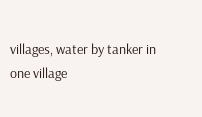villages, water by tanker in one village